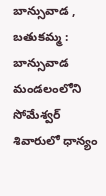బాన్సువాడ , బతుకమ్మ :
బాన్సువాడ మండలంలోని సోమేశ్వర్ శివారులో ధాన్యం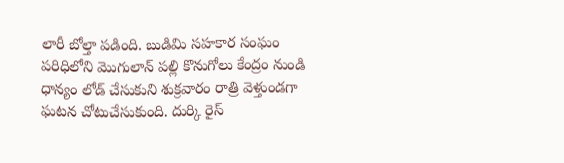లారీ బోల్తా పడింది. బుడిమి సహకార సంఘం పరిధిలోని మొగులాన్ పల్లి కొనుగోలు కేంద్రం నుండి ధాన్యం లోడ్ చేసుకుని శుక్రవారం రాత్రి వెళ్తుండగా ఘటన చోటుచేసుకుంది. దుర్కి రైస్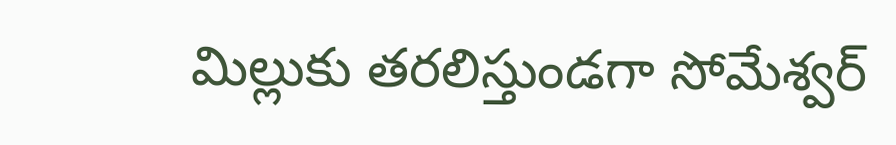మిల్లుకు తరలిస్తుండగా సోమేశ్వర్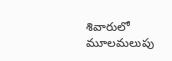శివారులో మూలమలుపు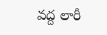వద్ద లారీ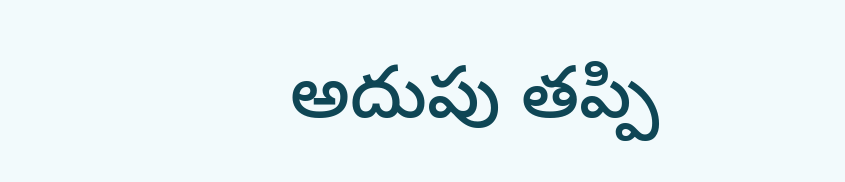అదుపు తప్పి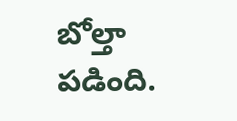బోల్తా పడింది.